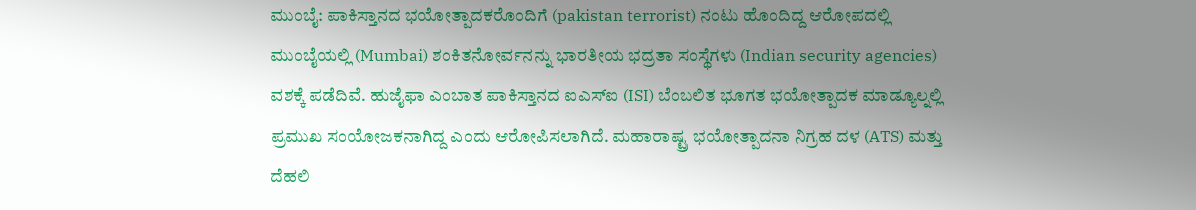ಮುಂಬೈ: ಪಾಕಿಸ್ತಾನದ ಭಯೋತ್ಪಾದಕರೊಂದಿಗೆ (pakistan terrorist) ನಂಟು ಹೊಂದಿದ್ದ ಆರೋಪದಲ್ಲಿ ಮುಂಬೈಯಲ್ಲಿ (Mumbai) ಶಂಕಿತನೋರ್ವನನ್ನು ಭಾರತೀಯ ಭದ್ರತಾ ಸಂಸ್ಥೆಗಳು (Indian security agencies) ವಶಕ್ಕೆ ಪಡೆದಿವೆ. ಹುಜೈಫಾ ಎಂಬಾತ ಪಾಕಿಸ್ತಾನದ ಐಎಸ್ಐ (ISI) ಬೆಂಬಲಿತ ಭೂಗತ ಭಯೋತ್ಪಾದಕ ಮಾಡ್ಯೂಲ್ನಲ್ಲಿ ಪ್ರಮುಖ ಸಂಯೋಜಕನಾಗಿದ್ದ ಎಂದು ಆರೋಪಿಸಲಾಗಿದೆ. ಮಹಾರಾಷ್ಟ್ರ ಭಯೋತ್ಪಾದನಾ ನಿಗ್ರಹ ದಳ (ATS) ಮತ್ತು ದೆಹಲಿ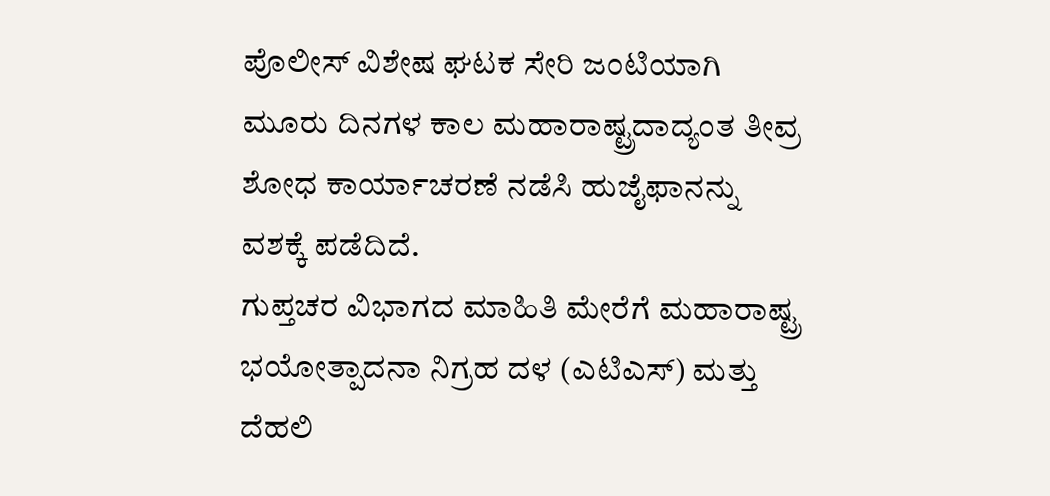ಪೊಲೀಸ್ ವಿಶೇಷ ಘಟಕ ಸೇರಿ ಜಂಟಿಯಾಗಿ ಮೂರು ದಿನಗಳ ಕಾಲ ಮಹಾರಾಷ್ಟ್ರದಾದ್ಯಂತ ತೀವ್ರ ಶೋಧ ಕಾರ್ಯಾಚರಣೆ ನಡೆಸಿ ಹುಜೈಫಾನನ್ನು ವಶಕ್ಕೆ ಪಡೆದಿದೆ.
ಗುಪ್ತಚರ ವಿಭಾಗದ ಮಾಹಿತಿ ಮೇರೆಗೆ ಮಹಾರಾಷ್ಟ್ರ ಭಯೋತ್ಪಾದನಾ ನಿಗ್ರಹ ದಳ (ಎಟಿಎಸ್) ಮತ್ತು ದೆಹಲಿ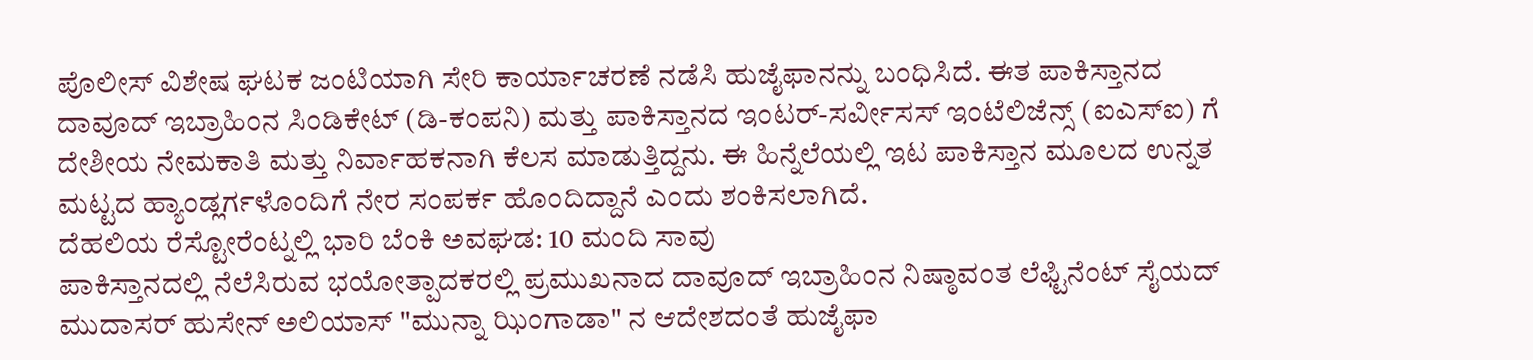ಪೊಲೀಸ್ ವಿಶೇಷ ಘಟಕ ಜಂಟಿಯಾಗಿ ಸೇರಿ ಕಾರ್ಯಾಚರಣೆ ನಡೆಸಿ ಹುಜೈಫಾನನ್ನು ಬಂಧಿಸಿದೆ. ಈತ ಪಾಕಿಸ್ತಾನದ ದಾವೂದ್ ಇಬ್ರಾಹಿಂನ ಸಿಂಡಿಕೇಟ್ (ಡಿ-ಕಂಪನಿ) ಮತ್ತು ಪಾಕಿಸ್ತಾನದ ಇಂಟರ್-ಸರ್ವೀಸಸ್ ಇಂಟೆಲಿಜೆನ್ಸ್ (ಐಎಸ್ಐ) ಗೆ ದೇಶೀಯ ನೇಮಕಾತಿ ಮತ್ತು ನಿರ್ವಾಹಕನಾಗಿ ಕೆಲಸ ಮಾಡುತ್ತಿದ್ದನು. ಈ ಹಿನ್ನೆಲೆಯಲ್ಲಿ ಇಟ ಪಾಕಿಸ್ತಾನ ಮೂಲದ ಉನ್ನತ ಮಟ್ಟದ ಹ್ಯಾಂಡ್ಲರ್ಗಳೊಂದಿಗೆ ನೇರ ಸಂಪರ್ಕ ಹೊಂದಿದ್ದಾನೆ ಎಂದು ಶಂಕಿಸಲಾಗಿದೆ.
ದೆಹಲಿಯ ರೆಸ್ಟೋರೆಂಟ್ನಲ್ಲಿ ಭಾರಿ ಬೆಂಕಿ ಅವಘಡ: 10 ಮಂದಿ ಸಾವು
ಪಾಕಿಸ್ತಾನದಲ್ಲಿ ನೆಲೆಸಿರುವ ಭಯೋತ್ಪಾದಕರಲ್ಲಿ ಪ್ರಮುಖನಾದ ದಾವೂದ್ ಇಬ್ರಾಹಿಂನ ನಿಷ್ಠಾವಂತ ಲೆಫ್ಟಿನೆಂಟ್ ಸೈಯದ್ ಮುದಾಸರ್ ಹುಸೇನ್ ಅಲಿಯಾಸ್ "ಮುನ್ನಾ ಝಿಂಗಾಡಾ" ನ ಆದೇಶದಂತೆ ಹುಜೈಫಾ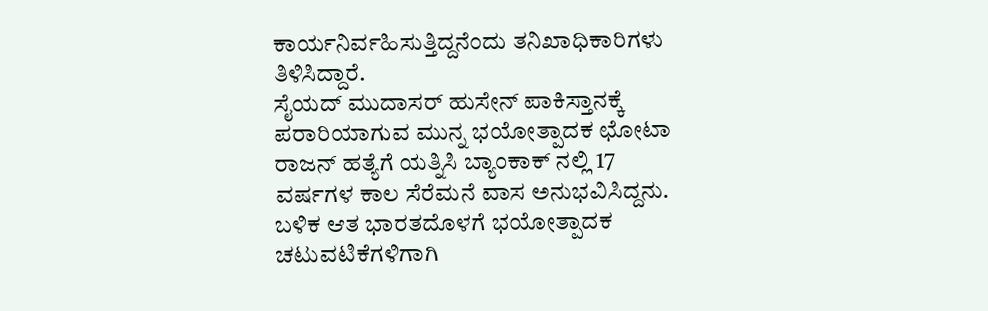ಕಾರ್ಯನಿರ್ವಹಿಸುತ್ತಿದ್ದನೆಂದು ತನಿಖಾಧಿಕಾರಿಗಳು ತಿಳಿಸಿದ್ದಾರೆ.
ಸೈಯದ್ ಮುದಾಸರ್ ಹುಸೇನ್ ಪಾಕಿಸ್ತಾನಕ್ಕೆ ಪರಾರಿಯಾಗುವ ಮುನ್ನ ಭಯೋತ್ಪಾದಕ ಛೋಟಾ ರಾಜನ್ ಹತ್ಯೆಗೆ ಯತ್ನಿಸಿ ಬ್ಯಾಂಕಾಕ್ ನಲ್ಲಿ 17 ವರ್ಷಗಳ ಕಾಲ ಸೆರೆಮನೆ ವಾಸ ಅನುಭವಿಸಿದ್ದನು. ಬಳಿಕ ಆತ ಭಾರತದೊಳಗೆ ಭಯೋತ್ಪಾದಕ ಚಟುವಟಿಕೆಗಳಿಗಾಗಿ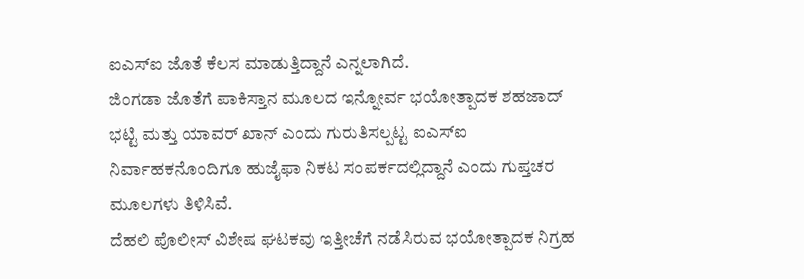ಐಎಸ್ಐ ಜೊತೆ ಕೆಲಸ ಮಾಡುತ್ತಿದ್ದಾನೆ ಎನ್ನಲಾಗಿದೆ.
ಜಿಂಗಡಾ ಜೊತೆಗೆ ಪಾಕಿಸ್ತಾನ ಮೂಲದ ಇನ್ನೋರ್ವ ಭಯೋತ್ಪಾದಕ ಶಹಜಾದ್ ಭಟ್ಟಿ ಮತ್ತು ಯಾವರ್ ಖಾನ್ ಎಂದು ಗುರುತಿಸಲ್ಪಟ್ಟ ಐಎಸ್ಐ ನಿರ್ವಾಹಕನೊಂದಿಗೂ ಹುಜೈಫಾ ನಿಕಟ ಸಂಪರ್ಕದಲ್ಲಿದ್ದಾನೆ ಎಂದು ಗುಪ್ತಚರ ಮೂಲಗಳು ತಿಳಿಸಿವೆ.
ದೆಹಲಿ ಪೊಲೀಸ್ ವಿಶೇಷ ಘಟಕವು ಇತ್ತೀಚೆಗೆ ನಡೆಸಿರುವ ಭಯೋತ್ಪಾದಕ ನಿಗ್ರಹ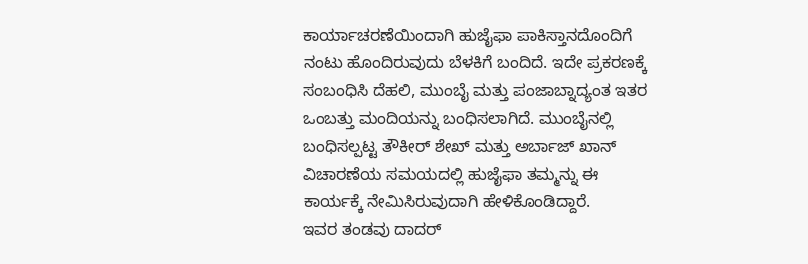ಕಾರ್ಯಾಚರಣೆಯಿಂದಾಗಿ ಹುಜೈಫಾ ಪಾಕಿಸ್ತಾನದೊಂದಿಗೆ ನಂಟು ಹೊಂದಿರುವುದು ಬೆಳಕಿಗೆ ಬಂದಿದೆ. ಇದೇ ಪ್ರಕರಣಕ್ಕೆ ಸಂಬಂಧಿಸಿ ದೆಹಲಿ, ಮುಂಬೈ ಮತ್ತು ಪಂಜಾಬ್ನಾದ್ಯಂತ ಇತರ ಒಂಬತ್ತು ಮಂದಿಯನ್ನು ಬಂಧಿಸಲಾಗಿದೆ. ಮುಂಬೈನಲ್ಲಿ ಬಂಧಿಸಲ್ಪಟ್ಟ ತೌಕೀರ್ ಶೇಖ್ ಮತ್ತು ಅರ್ಬಾಜ್ ಖಾನ್ ವಿಚಾರಣೆಯ ಸಮಯದಲ್ಲಿ ಹುಜೈಫಾ ತಮ್ಮನ್ನು ಈ ಕಾರ್ಯಕ್ಕೆ ನೇಮಿಸಿರುವುದಾಗಿ ಹೇಳಿಕೊಂಡಿದ್ದಾರೆ.
ಇವರ ತಂಡವು ದಾದರ್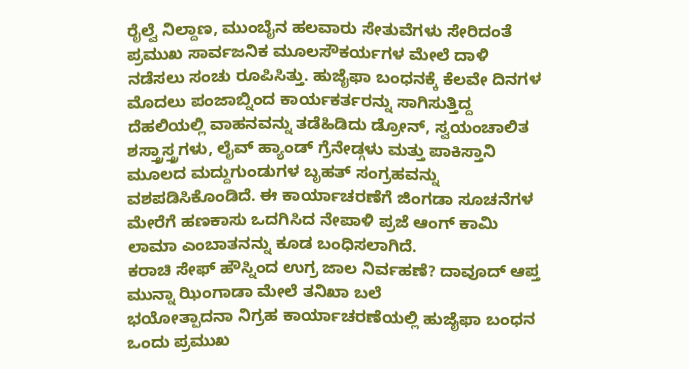ರೈಲ್ವೆ ನಿಲ್ದಾಣ, ಮುಂಬೈನ ಹಲವಾರು ಸೇತುವೆಗಳು ಸೇರಿದಂತೆ ಪ್ರಮುಖ ಸಾರ್ವಜನಿಕ ಮೂಲಸೌಕರ್ಯಗಳ ಮೇಲೆ ದಾಳಿ ನಡೆಸಲು ಸಂಚು ರೂಪಿಸಿತ್ತು. ಹುಜೈಫಾ ಬಂಧನಕ್ಕೆ ಕೆಲವೇ ದಿನಗಳ ಮೊದಲು ಪಂಜಾಬ್ನಿಂದ ಕಾರ್ಯಕರ್ತರನ್ನು ಸಾಗಿಸುತ್ತಿದ್ದ ದೆಹಲಿಯಲ್ಲಿ ವಾಹನವನ್ನು ತಡೆಹಿಡಿದು ಡ್ರೋನ್, ಸ್ವಯಂಚಾಲಿತ ಶಸ್ತ್ರಾಸ್ತ್ರಗಳು, ಲೈವ್ ಹ್ಯಾಂಡ್ ಗ್ರೆನೇಡ್ಗಳು ಮತ್ತು ಪಾಕಿಸ್ತಾನಿ ಮೂಲದ ಮದ್ದುಗುಂಡುಗಳ ಬೃಹತ್ ಸಂಗ್ರಹವನ್ನು ವಶಪಡಿಸಿಕೊಂಡಿದೆ. ಈ ಕಾರ್ಯಾಚರಣೆಗೆ ಜಿಂಗಡಾ ಸೂಚನೆಗಳ ಮೇರೆಗೆ ಹಣಕಾಸು ಒದಗಿಸಿದ ನೇಪಾಳಿ ಪ್ರಜೆ ಆಂಗ್ ಕಾಮಿ ಲಾಮಾ ಎಂಬಾತನನ್ನು ಕೂಡ ಬಂಧಿಸಲಾಗಿದೆ.
ಕರಾಚಿ ಸೇಫ್ ಹೌಸ್ನಿಂದ ಉಗ್ರ ಜಾಲ ನಿರ್ವಹಣೆ? ದಾವೂದ್ ಆಪ್ತ ಮುನ್ನಾ ಝಿಂಗಾಡಾ ಮೇಲೆ ತನಿಖಾ ಬಲೆ
ಭಯೋತ್ಪಾದನಾ ನಿಗ್ರಹ ಕಾರ್ಯಾಚರಣೆಯಲ್ಲಿ ಹುಜೈಫಾ ಬಂಧನ ಒಂದು ಪ್ರಮುಖ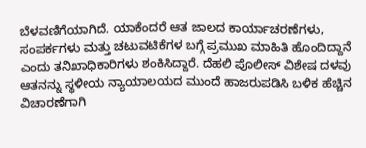ಬೆಳವಣಿಗೆಯಾಗಿದೆ. ಯಾಕೆಂದರೆ ಆತ ಜಾಲದ ಕಾರ್ಯಾಚರಣೆಗಳು, ಸಂಪರ್ಕಗಳು ಮತ್ತು ಚಟುವಟಿಕೆಗಳ ಬಗ್ಗೆ ಪ್ರಮುಖ ಮಾಹಿತಿ ಹೊಂದಿದ್ದಾನೆ ಎಂದು ತನಿಖಾಧಿಕಾರಿಗಳು ಶಂಕಿಸಿದ್ದಾರೆ. ದೆಹಲಿ ಪೊಲೀಸ್ ವಿಶೇಷ ದಳವು ಆತನನ್ನು ಸ್ಥಳೀಯ ನ್ಯಾಯಾಲಯದ ಮುಂದೆ ಹಾಜರುಪಡಿಸಿ ಬಳಿಕ ಹೆಚ್ಚಿನ ವಿಚಾರಣೆಗಾಗಿ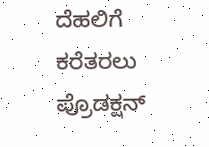ದೆಹಲಿಗೆ ಕರೆತರಲು ಪ್ರೊಡಕ್ಷನ್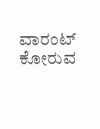ವಾರಂಟ್ ಕೋರುವ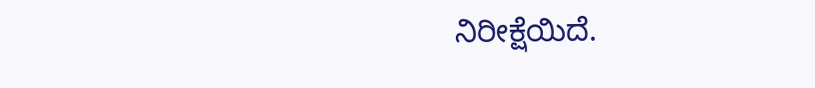ನಿರೀಕ್ಷೆಯಿದೆ.